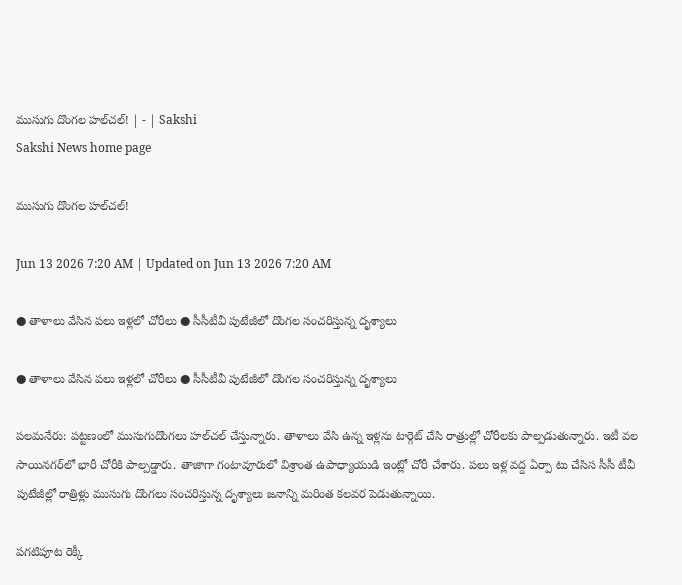ముసుగు దొంగల హల్‌చల్‌! | - | Sakshi
Sakshi News home page

ముసుగు దొంగల హల్‌చల్‌!

Jun 13 2026 7:20 AM | Updated on Jun 13 2026 7:20 AM

● తాళాలు వేసిన పలు ఇళ్లలో చోరీలు ● సీసీటీవీ పుటేజీలో దొంగల సంచరిస్తున్న దృశ్యాలు

● తాళాలు వేసిన పలు ఇళ్లలో చోరీలు ● సీసీటీవీ పుటేజీలో దొంగల సంచరిస్తున్న దృశ్యాలు

పలమనేరు: పట్టణంలో ముసుగుదొంగలు హల్‌చల్‌ చేస్తున్నారు. తాళాలు వేసి ఉన్న ఇళ్లను టార్గెట్‌ చేసి రాత్రుల్లో చోరీలకు పాల్పడుతున్నారు. ఇటీ వల సాయినగర్‌లో భారీ చోరీకి పాల్పడ్డారు. తాజాగా గంటావూరులో విశ్రాంత ఉపాధ్యాయుడి ఇంట్లో చోరీ చేశారు. పలు ఇళ్ల వద్ద ఏర్పా టు చేసిస సీసీ టీవీ పుటేజీల్లో రాత్రిళ్లు ముసుగు దొంగలు సంచరిస్తున్న దృశ్యాలు జనాన్ని మరింత కలవర పెడుతున్నాయి.

పగటిపూట రెక్కీ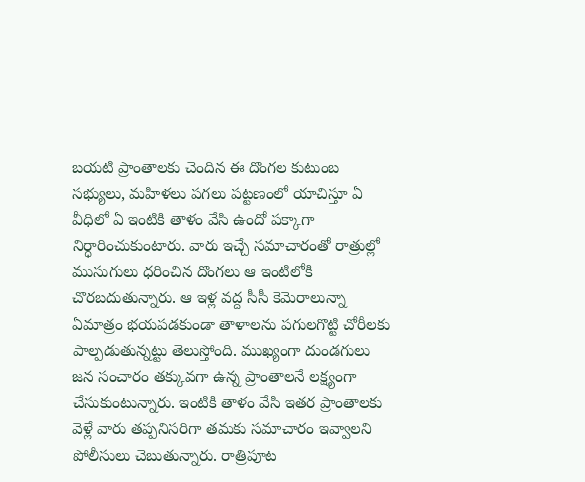బయటి ప్రాంతాలకు చెందిన ఈ దొంగల కుటుంబ సభ్యులు, మహిళలు పగలు పట్టణంలో యాచిస్తూ ఏ వీధిలో ఏ ఇంటికి తాళం వేసి ఉందో పక్కాగా నిర్ధారించుకుంటారు. వారు ఇచ్చే సమాచారంతో రాత్రుల్లో ముసుగులు ధరించిన దొంగలు ఆ ఇంటిలోకి చొరబదుతున్నారు. ఆ ఇళ్ల వద్ద సీసీ కెమెరాలున్నా ఏమాత్రం భయపడకుండా తాళాలను పగులగొట్టి చోరీలకు పాల్పడుతున్నట్టు తెలుస్తోంది. ముఖ్యంగా దుండగులు జన సంచారం తక్కువగా ఉన్న ప్రాంతాలనే లక్ష్యంగా చేసుకుంటున్నారు. ఇంటికి తాళం వేసి ఇతర ప్రాంతాలకు వెళ్లే వారు తప్పనిసరిగా తమకు సమాచారం ఇవ్వాలని పోలీసులు చెబుతున్నారు. రాత్రిపూట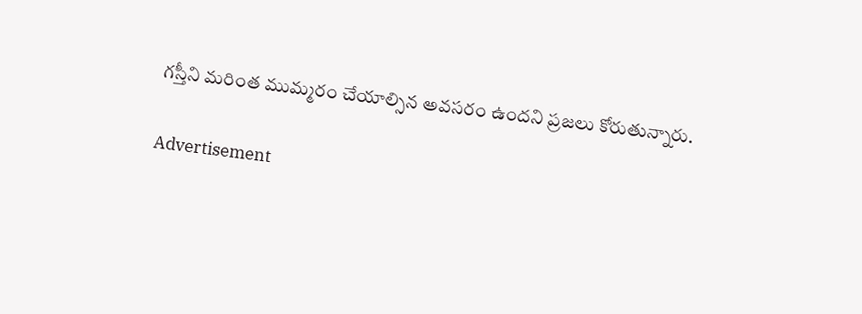గస్తీని మరింత ముమ్మరం చేయాల్సిన అవసరం ఉందని ప్రజలు కోరుతున్నారు.

Advertisement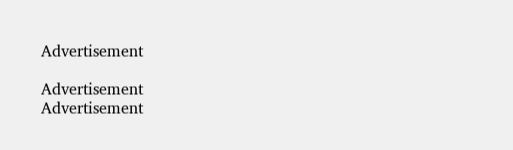Advertisement

Advertisement
Advertisement